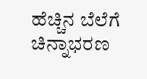ಹೆಚ್ಚಿನ ಬೆಲೆಗೆ ಚಿನ್ನಾಭರಣ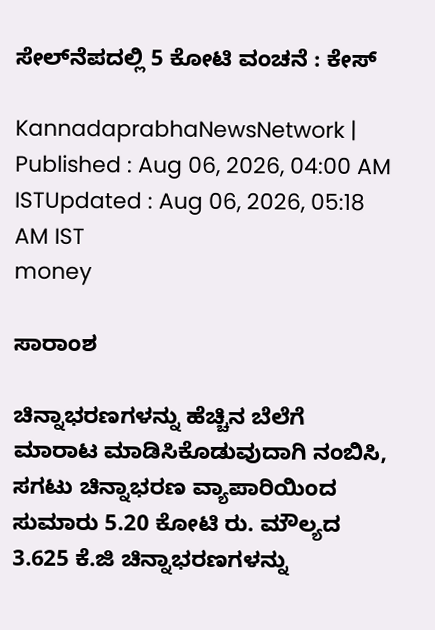ಸೇಲ್‌ನೆಪದಲ್ಲಿ 5 ಕೋಟಿ ವಂಚನೆ : ಕೇಸ್‌

KannadaprabhaNewsNetwork |
Published : Aug 06, 2026, 04:00 AM ISTUpdated : Aug 06, 2026, 05:18 AM IST
money

ಸಾರಾಂಶ

ಚಿನ್ನಾಭರಣಗಳನ್ನು ಹೆಚ್ಚಿನ ಬೆಲೆಗೆ ಮಾರಾಟ ಮಾಡಿಸಿಕೊಡುವುದಾಗಿ ನಂಬಿಸಿ, ಸಗಟು ಚಿನ್ನಾಭರಣ ವ್ಯಾಪಾರಿಯಿಂದ ಸುಮಾರು 5.20 ಕೋಟಿ ರು. ಮೌಲ್ಯದ 3.625 ಕೆ.ಜಿ ಚಿನ್ನಾಭರಣಗಳನ್ನು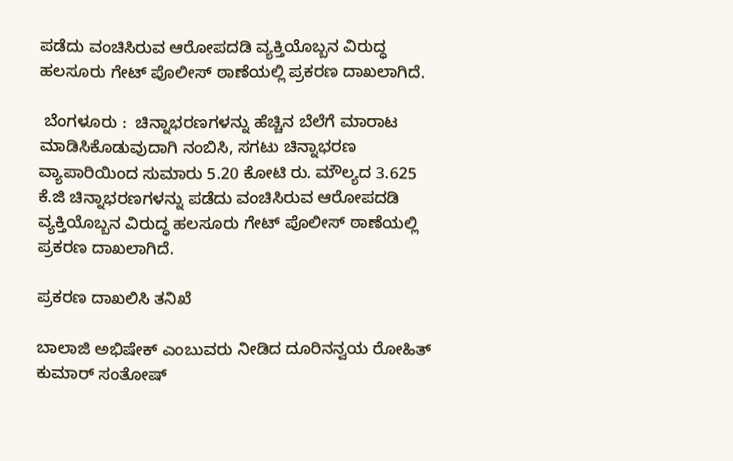ಪಡೆದು ವಂಚಿಸಿರುವ ಆರೋಪದಡಿ ವ್ಯಕ್ತಿಯೊಬ್ಬನ ವಿರುದ್ಧ ಹಲಸೂರು ಗೇಟ್‌ ಪೊಲೀಸ್‌ ಠಾಣೆಯಲ್ಲಿ ಪ್ರಕರಣ ದಾಖಲಾಗಿದೆ.

 ಬೆಂಗಳೂರು :  ಚಿನ್ನಾಭರಣಗಳನ್ನು ಹೆಚ್ಚಿನ ಬೆಲೆಗೆ ಮಾರಾಟ ಮಾಡಿಸಿಕೊಡುವುದಾಗಿ ನಂಬಿಸಿ, ಸಗಟು ಚಿನ್ನಾಭರಣ ವ್ಯಾಪಾರಿಯಿಂದ ಸುಮಾರು 5.20 ಕೋಟಿ ರು. ಮೌಲ್ಯದ 3.625 ಕೆ.ಜಿ ಚಿನ್ನಾಭರಣಗಳನ್ನು ಪಡೆದು ವಂಚಿಸಿರುವ ಆರೋಪದಡಿ ವ್ಯಕ್ತಿಯೊಬ್ಬನ ವಿರುದ್ಧ ಹಲಸೂರು ಗೇಟ್‌ ಪೊಲೀಸ್‌ ಠಾಣೆಯಲ್ಲಿ ಪ್ರಕರಣ ದಾಖಲಾಗಿದೆ.

ಪ್ರಕರಣ ದಾಖಲಿಸಿ ತನಿಖೆ

ಬಾಲಾಜಿ ಅಭಿಷೇಕ್‌ ಎಂಬುವರು ನೀಡಿದ ದೂರಿನನ್ವಯ ರೋಹಿತ್‌ ಕುಮಾರ್‌ ಸಂತೋಷ್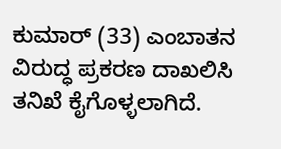ಕುಮಾರ್ (33) ಎಂಬಾತನ ವಿರುದ್ಧ ಪ್ರಕರಣ ದಾಖಲಿಸಿ ತನಿಖೆ ಕೈಗೊಳ್ಳಲಾಗಿದೆ.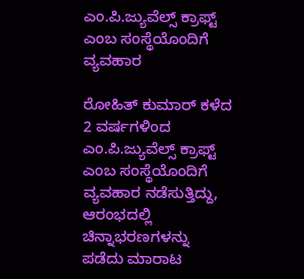ಎಂ.ಪಿ.ಜ್ಯುವೆಲ್ಸ್ ಕ್ರಾಫ್ಟ್ ಎಂಬ ಸಂಸ್ಥೆಯೊಂದಿಗೆ ವ್ಯವಹಾರ

ರೋಹಿತ್ ಕುಮಾರ್ ಕಳೆದ 2 ವರ್ಷಗಳಿಂದ ಎಂ.ಪಿ.ಜ್ಯುವೆಲ್ಸ್ ಕ್ರಾಫ್ಟ್ ಎಂಬ ಸಂಸ್ಥೆಯೊಂದಿಗೆ ವ್ಯವಹಾರ ನಡೆಸುತ್ತಿದ್ದು, ಆರಂಭದಲ್ಲಿ ಚಿನ್ನಾಭರಣಗಳನ್ನು ಪಡೆದು ಮಾರಾಟ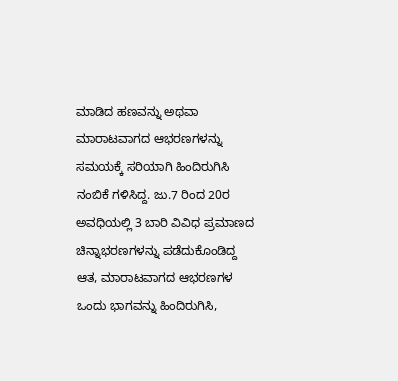ಮಾಡಿದ ಹಣವನ್ನು ಅಥವಾ ಮಾರಾಟವಾಗದ ಆಭರಣಗಳನ್ನು ಸಮಯಕ್ಕೆ ಸರಿಯಾಗಿ ಹಿಂದಿರುಗಿಸಿ ನಂಬಿಕೆ ಗಳಿಸಿದ್ದ. ಜು.7 ರಿಂದ 20ರ ಅವಧಿಯಲ್ಲಿ 3 ಬಾರಿ ವಿವಿಧ ಪ್ರಮಾಣದ ಚಿನ್ನಾಭರಣಗಳನ್ನು ಪಡೆದುಕೊಂಡಿದ್ದ ಆತ, ಮಾರಾಟವಾಗದ ಆಭರಣಗಳ ಒಂದು ಭಾಗವನ್ನು ಹಿಂದಿರುಗಿಸಿ,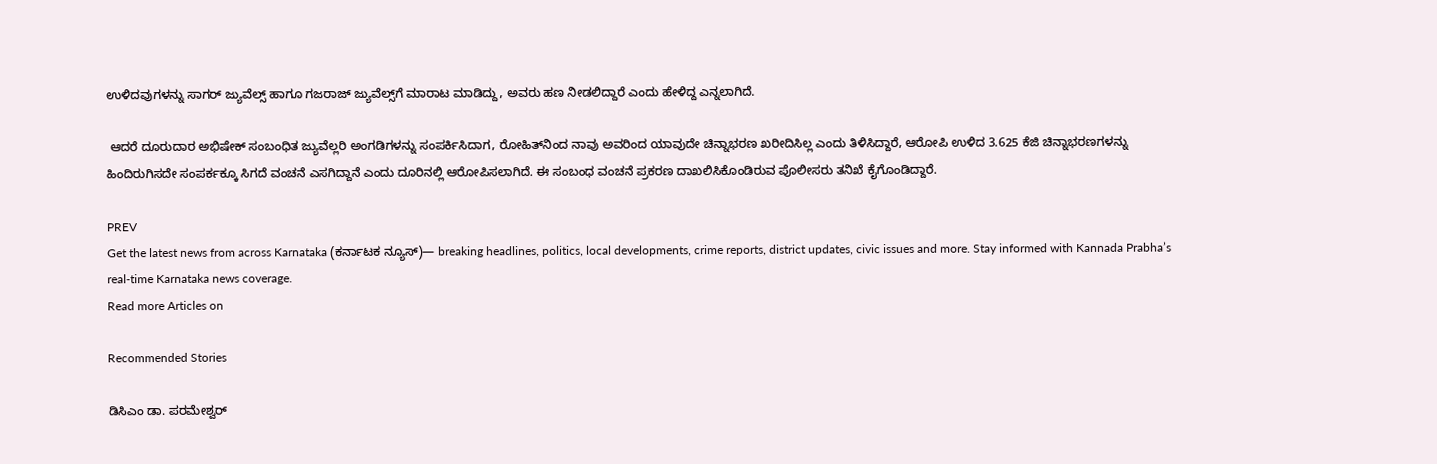ಉಳಿದವುಗಳನ್ನು ಸಾಗರ್ ಜ್ಯುವೆಲ್ಸ್ ಹಾಗೂ ಗಜರಾಜ್ ಜ್ಯುವೆಲ್ಸ್‌ಗೆ ಮಾರಾಟ ಮಾಡಿದ್ದು, ಅವರು ಹಣ ನೀಡಲಿದ್ದಾರೆ ಎಂದು ಹೇಳಿದ್ದ ಎನ್ನಲಾಗಿದೆ.

 ಆದರೆ ದೂರುದಾರ ಅಭಿಷೇಕ್‌ ಸಂಬಂಧಿತ ಜ್ಯುವೆಲ್ಲರಿ ಅಂಗಡಿಗಳನ್ನು ಸಂಪರ್ಕಿಸಿದಾಗ, ರೋಹಿತ್‌ನಿಂದ ನಾವು ಅವರಿಂದ ಯಾವುದೇ ಚಿನ್ನಾಭರಣ ಖರೀದಿಸಿಲ್ಲ ಎಂದು ತಿಳಿಸಿದ್ದಾರೆ, ಆರೋಪಿ ಉಳಿದ 3.625 ಕೆಜಿ ಚಿನ್ನಾಭರಣಗಳನ್ನು ಹಿಂದಿರುಗಿಸದೇ ಸಂಪರ್ಕಕ್ಕೂ ಸಿಗದೆ ವಂಚನೆ ಎಸಗಿದ್ದಾನೆ ಎಂದು ದೂರಿನಲ್ಲಿ ಆರೋಪಿಸಲಾಗಿದೆ. ಈ ಸಂಬಂಧ ವಂಚನೆ ಪ್ರಕರಣ ದಾಖಲಿಸಿಕೊಂಡಿರುವ ಪೊಲೀಸರು ತನಿಖೆ ಕೈಗೊಂಡಿದ್ದಾರೆ.

PREV
Get the latest news from across Karnataka (ಕರ್ನಾಟಕ ನ್ಯೂಸ್)— breaking headlines, politics, local developments, crime reports, district updates, civic issues and more. Stay informed with Kannada Prabha’s real‑time Karnataka news coverage.
Read more Articles on

Recommended Stories

ಡಿಸಿಎಂ ಡಾ. ಪರಮೇಶ್ವರ್‌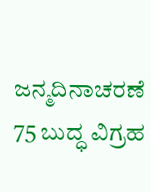ಜನ್ಮದಿನಾಚರಣೆ
75 ಬುದ್ಧ ವಿಗ್ರಹ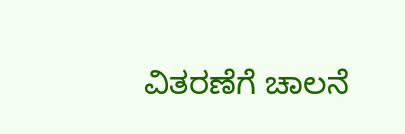ವಿತರಣೆಗೆ ಚಾಲನೆ